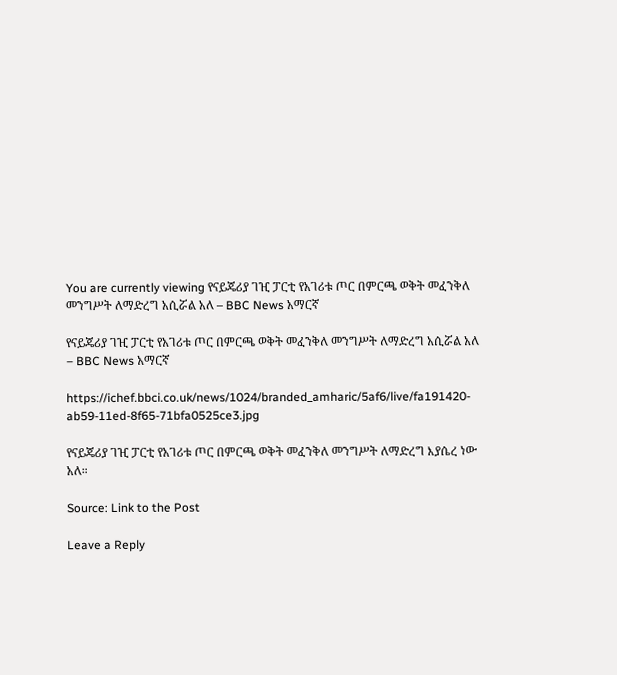You are currently viewing የናይጄሪያ ገዢ ፓርቲ የአገሪቱ ጦር በምርጫ ወቅት መፈንቅለ መንግሥት ለማድረግ አሲሯል አለ – BBC News አማርኛ

የናይጄሪያ ገዢ ፓርቲ የአገሪቱ ጦር በምርጫ ወቅት መፈንቅለ መንግሥት ለማድረግ አሲሯል አለ – BBC News አማርኛ

https://ichef.bbci.co.uk/news/1024/branded_amharic/5af6/live/fa191420-ab59-11ed-8f65-71bfa0525ce3.jpg

የናይጄሪያ ገዢ ፓርቲ የአገሪቱ ጦር በምርጫ ወቅት መፈንቅለ መንግሥት ለማድረግ እያሴረ ነው አለ።

Source: Link to the Post

Leave a Reply